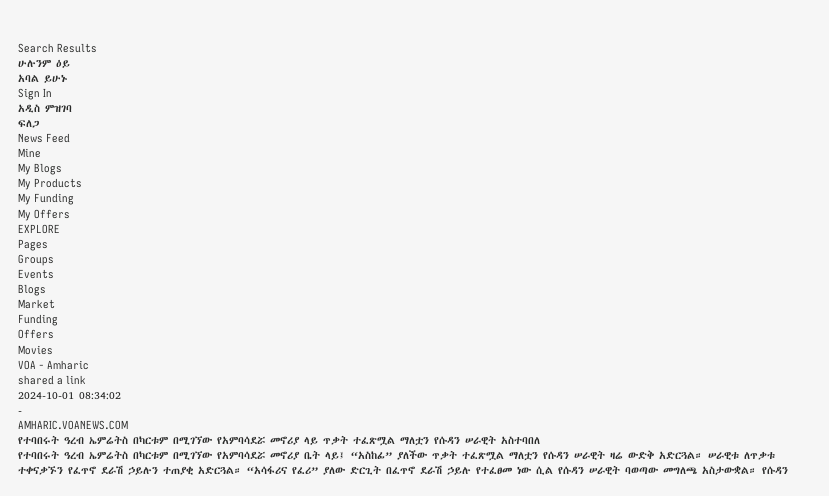Search Results
ሁሉንም ዕይ
አባል ይሁኑ
Sign In
አዲስ ምዝገባ
ፍለጋ
News Feed
Mine
My Blogs
My Products
My Funding
My Offers
EXPLORE
Pages
Groups
Events
Blogs
Market
Funding
Offers
Movies
VOA - Amharic
shared a link
2024-10-01 08:34:02
-
AMHARIC.VOANEWS.COM
የተባበሩት ዓረብ ኤምሬትስ በካርቱም በሚገኘው የአምባሳደሯ መኖሪያ ላይ ጥቃት ተፈጽሟል ማለቷን የሱዳን ሠራዊት አስተባበለ
የተባበሩት ዓረብ ኤምሬትስ በካርቱም በሚገኘው የአምባሳደሯ መኖሪያ ቤት ላይ፤ “አስከፊ” ያለችው ጥቃት ተፈጽሟል ማለቷን የሱዳን ሠራዊት ዛሬ ውድቅ አድርጓል። ሠራዊቱ ለጥቃቱ ተቀናቃኙን የፈጥኖ ደራሽ ኃይሉን ተጠያቂ አድርጓል። “አሳፋሪና የፈሪ” ያለው ድርጊት በፈጥኖ ደራሽ ኃይሉ የተፈፀመ ነው ሲል የሱዳን ሠራዊት ባወጣው መግለጫ አስታውቋል። የሱዳን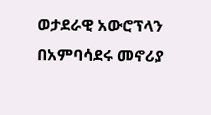ወታደራዊ አውሮፕላን በአምባሳደሩ መኖሪያ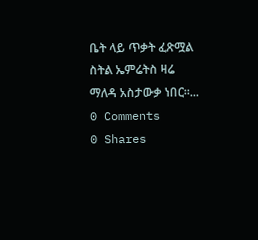ቤት ላይ ጥቃት ፈጽሟል ስትል ኤምሬትስ ዛሬ ማለዳ አስታውቃ ነበር።...
0 Comments
0 Shares